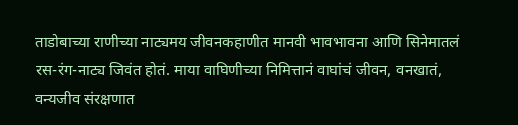ताडोबाच्या राणीच्या नाट्यमय जीवनकहाणीत मानवी भावभावना आणि सिनेमातलं रस-रंग-नाट्य जिवंत होतं. माया वाघिणीच्या निमित्तानं वाघांचं जीवन, वनखातं, वन्यजीव संरक्षणात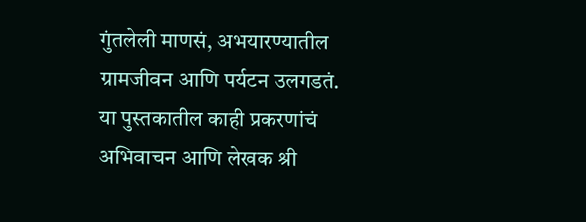गुंतलेली माणसं, अभयारण्यातील ग्रामजीवन आणि पर्यटन उलगडतं.
या पुस्तकातील काही प्रकरणांचं अभिवाचन आणि लेखक श्री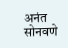अनंत सोनवणे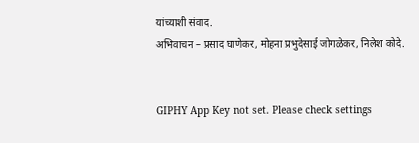यांच्याशी संवाद.
अभिवाचन – प्रसाद घाणेकर, मोहना प्रभुदेसाई जोगळेकर, निलेश कोदे.


GIPHY App Key not set. Please check settings